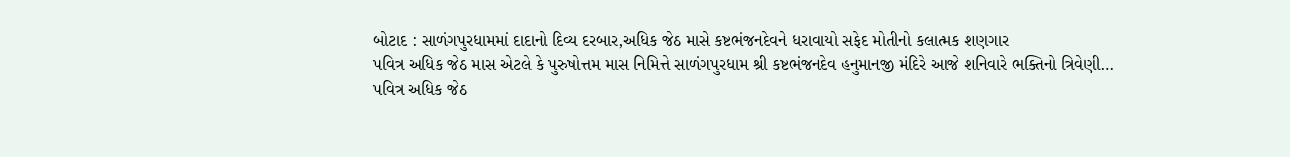બોટાદ : સાળંગપુરધામમાં દાદાનો દિવ્ય દરબાર,અધિક જેઠ માસે કષ્ટભંજનદેવને ધરાવાયો સફેદ મોતીનો કલાત્મક શણગાર
પવિત્ર અધિક જેઠ માસ એટલે કે પુરુષોત્તમ માસ નિમિત્તે સાળંગપુરધામ શ્રી કષ્ટભંજનદેવ હનુમાનજી મંદિરે આજે શનિવારે ભક્તિનો ત્રિવેણી…
પવિત્ર અધિક જેઠ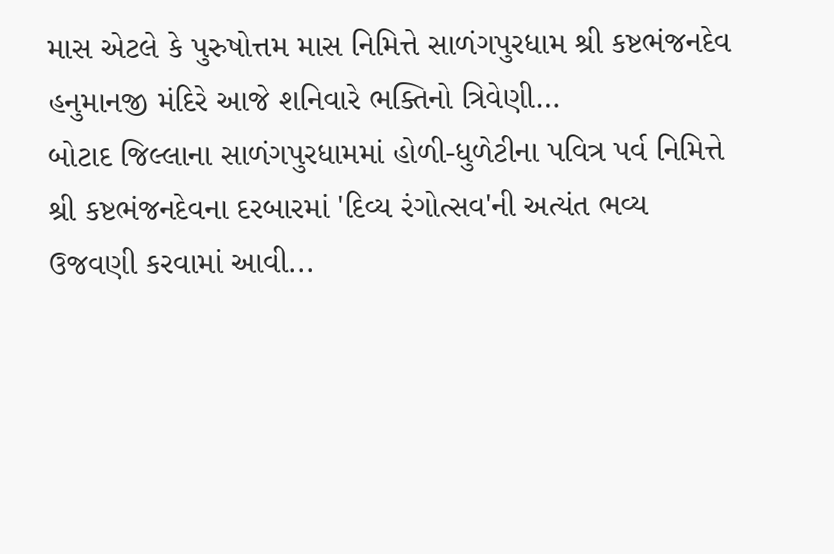માસ એટલે કે પુરુષોત્તમ માસ નિમિત્તે સાળંગપુરધામ શ્રી કષ્ટભંજનદેવ હનુમાનજી મંદિરે આજે શનિવારે ભક્તિનો ત્રિવેણી…
બોટાદ જિલ્લાના સાળંગપુરધામમાં હોળી-ધુળેટીના પવિત્ર પર્વ નિમિત્તે શ્રી કષ્ટભંજનદેવના દરબારમાં 'દિવ્ય રંગોત્સવ'ની અત્યંત ભવ્ય ઉજવણી કરવામાં આવી...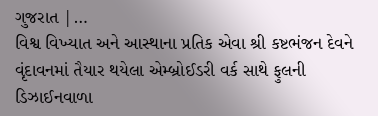ગુજરાત |…
વિશ્વ વિખ્યાત અને આસ્થાના પ્રતિક એવા શ્રી કષ્ટભંજન દેવને વૃંદાવનમાં તૈયાર થયેલા એમ્બ્રોઈડરી વર્ક સાથે ફુલની ડિઝાઈનવાળા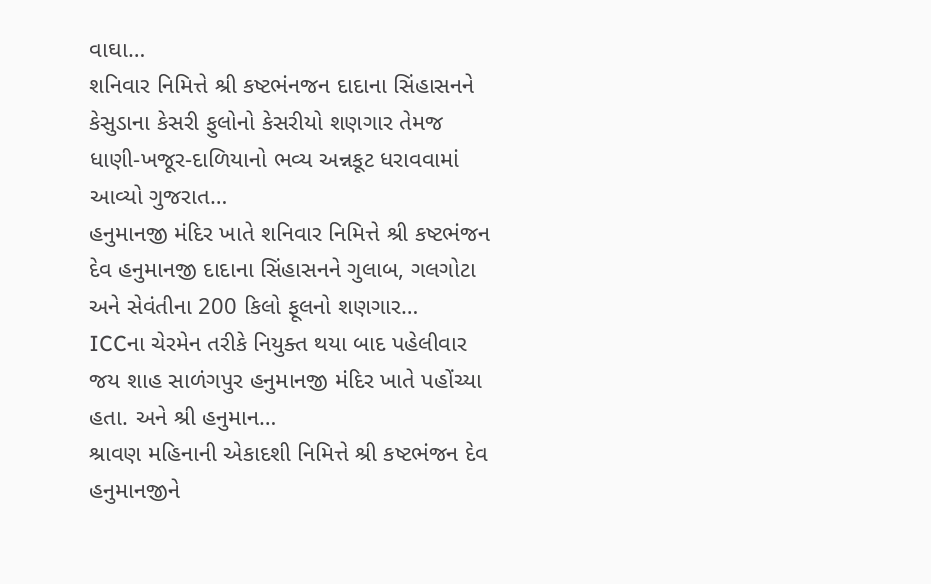વાઘા…
શનિવાર નિમિત્તે શ્રી કષ્ટભંનજન દાદાના સિંહાસનને કેસુડાના કેસરી ફુલોનો કેસરીયો શણગાર તેમજ ધાણી-ખજૂર-દાળિયાનો ભવ્ય અન્નકૂટ ધરાવવામાં આવ્યો ગુજરાત…
હનુમાનજી મંદિર ખાતે શનિવાર નિમિત્તે શ્રી કષ્ટભંજન દેવ હનુમાનજી દાદાના સિંહાસનને ગુલાબ, ગલગોટા અને સેવંતીના 200 કિલો ફૂલનો શણગાર…
ICCના ચેરમેન તરીકે નિયુક્ત થયા બાદ પહેલીવાર જય શાહ સાળંગપુર હનુમાનજી મંદિર ખાતે પહોંચ્યા હતા. અને શ્રી હનુમાન…
શ્રાવણ મહિનાની એકાદશી નિમિત્તે શ્રી કષ્ટભંજન દેવ હનુમાનજીને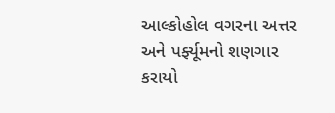આલ્કોહોલ વગરના અત્તર અને પર્ફ્યૂમનો શણગાર કરાયો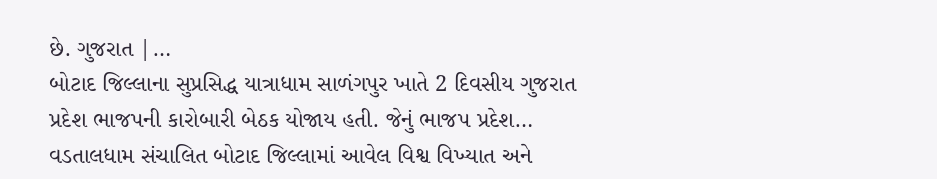છે. ગુજરાત |…
બોટાદ જિલ્લાના સુપ્રસિદ્ધ યાત્રાધામ સાળંગપુર ખાતે 2 દિવસીય ગુજરાત પ્રદેશ ભાજપની કારોબારી બેઠક યોજાય હતી. જેનું ભાજપ પ્રદેશ…
વડતાલધામ સંચાલિત બોટાદ જિલ્લામાં આવેલ વિશ્વ વિખ્યાત અને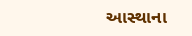આસ્થાના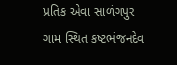પ્રતિક એવા સાળંગપુર ગામ સ્થિત કષ્ટભંજનદેવ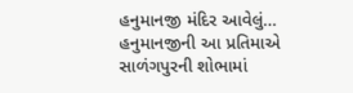હનુમાનજી મંદિર આવેલું…
હનુમાનજીની આ પ્રતિમાએ સાળંગપુરની શોભામાં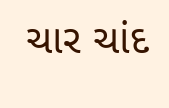ચાર ચાંદ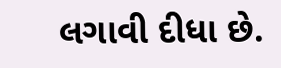લગાવી દીધા છે.